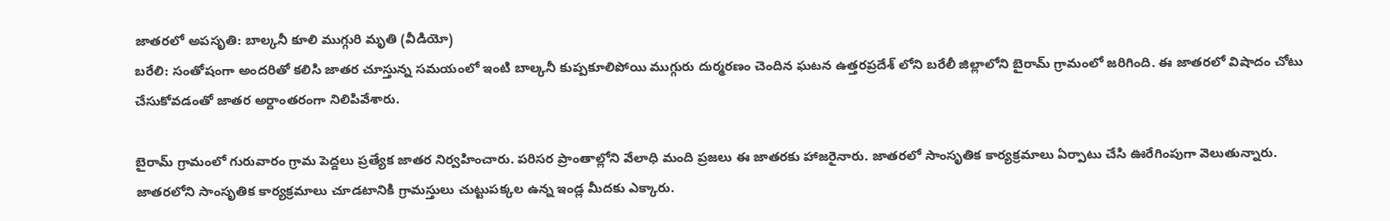జాతరలో అపసృతి: బాల్కనీ కూలి ముగ్గురి మృతి (వీడియో)
బరేలి: సంతోషంగా అందరితో కలిసి జాతర చూస్తున్న సమయంలో ఇంటి బాల్కనీ కుప్పకూలిపోయి ముగ్గురు దుర్మరణం చెందిన ఘటన ఉత్తరప్రదేశ్ లోని బరేలీ జిల్లాలోని బైరామ్ గ్రామంలో జరిగింది. ఈ జాతరలో విషాదం చోటు చేసుకోవడంతో జాతర అర్దాంతరంగా నిలిపివేశారు.

బైరామ్ గ్రామంలో గురువారం గ్రామ పెద్దలు ప్రత్యేక జాతర నిర్వహించారు. పరిసర ప్రాంతాల్లోని వేలాధి మంది ప్రజలు ఈ జాతరకు హాజరైనారు. జాతరలో సాంసృతిక కార్యక్రమాలు ఏర్పాటు చేసి ఊరేగింపుగా వెలుతున్నారు.
జాతరలోని సాంసృతిక కార్యక్రమాలు చూడటానికి గ్రామస్తులు చుట్టుపక్కల ఉన్న ఇండ్ల మీదకు ఎక్కారు.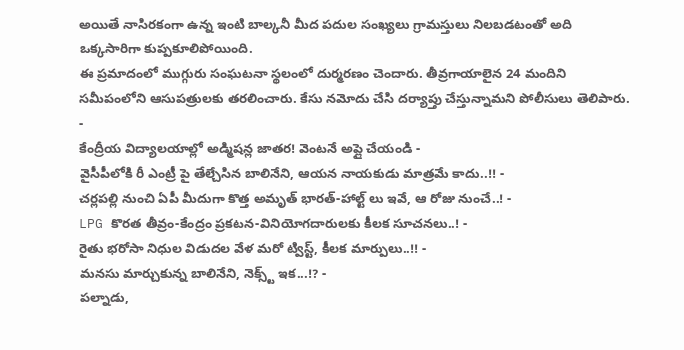అయితే నాసిరకంగా ఉన్న ఇంటి బాల్కనీ మీద పదుల సంఖ్యలు గ్రామస్తులు నిలబడటంతో అది ఒక్కసారిగా కుప్పకూలిపోయింది.
ఈ ప్రమాదంలో ముగ్గురు సంఘటనా స్థలంలో దుర్మరణం చెందారు. తీవ్రగాయాలైన 24 మందిని సమీపంలోని ఆసుపత్రులకు తరలించారు. కేసు నమోదు చేసి దర్యాప్తు చేస్తున్నామని పోలీసులు తెలిపారు.
-
కేంద్రీయ విద్యాలయాల్లో అడ్మిషన్ల జాతర! వెంటనే అప్లై చేయండి -
వైసీపీలోకి రీ ఎంట్రీ పై తేల్చేసిన బాలినేని, ఆయన నాయకుడు మాత్రమే కాదు..!! -
చర్లపల్లి నుంచి ఏపీ మీదుగా కొత్త అమృత్ భారత్-హాల్ట్ లు ఇవే, ఆ రోజు నుంచే..! -
LPG కొరత తీవ్రం-కేంద్రం ప్రకటన-వినియోగదారులకు కీలక సూచనలు..! -
రైతు భరోసా నిధుల విడుదల వేళ మరో ట్విస్ట్, కీలక మార్పులు..!! -
మనసు మార్చుకున్న బాలినేని, నెక్స్ట్ ఇక...!? -
పల్నాడు,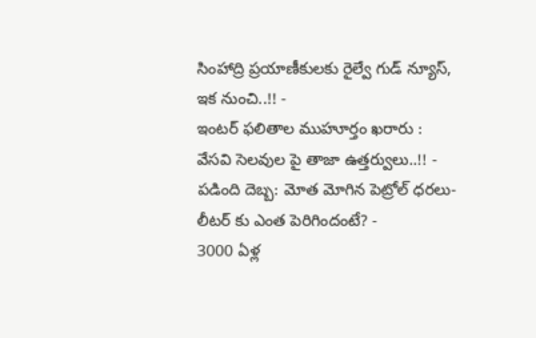సింహాద్రి ప్రయాణీకులకు రైల్వే గుడ్ న్యూస్, ఇక నుంచి..!! -
ఇంటర్ ఫలితాల ముహూర్తం ఖరారు : వేసవి సెలవుల పై తాజా ఉత్తర్వులు..!! -
పడింది దెబ్బ: మోత మోగిన పెట్రోల్ ధరలు- లీటర్ కు ఎంత పెరిగిందంటే? -
3000 ఏళ్ల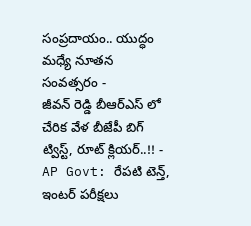సంప్రదాయం.. యుద్ధం మధ్యే నూతన సంవత్సరం -
జీవన్ రెడ్డి బీఆర్ఎస్ లో చేరిక వేళ బీజేపీ బిగ్ ట్విస్ట్, రూట్ క్లియర్..!! -
AP Govt: రేపటి టెన్త్, ఇంటర్ పరీక్షలు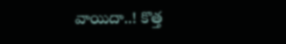వాయిదా..! కొత్త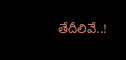తేదీలివే..!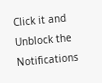Click it and Unblock the Notifications